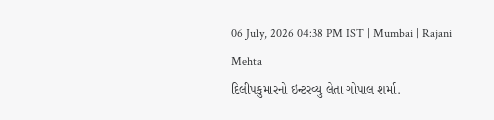06 July, 2026 04:38 PM IST | Mumbai | Rajani Mehta
દિલીપકુમારનો ઇન્ટરવ્યુ લેતા ગોપાલ શર્મા.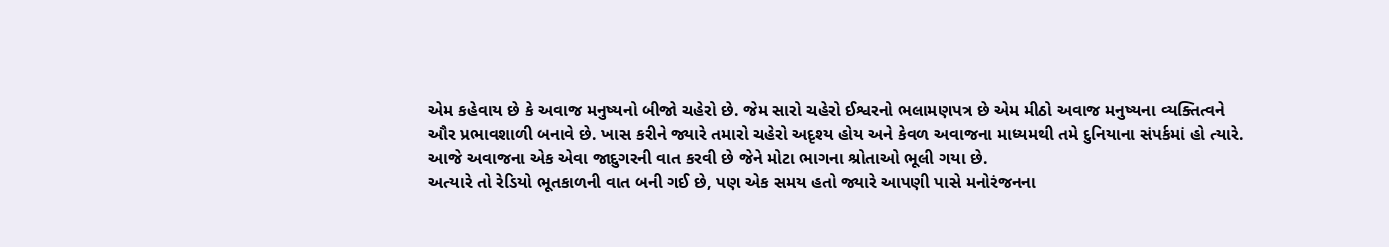એમ કહેવાય છે કે અવાજ મનુષ્યનો બીજો ચહેરો છે. જેમ સારો ચહેરો ઈશ્વરનો ભલામણપત્ર છે એમ મીઠો અવાજ મનુષ્યના વ્યક્તિત્વને ઔર પ્રભાવશાળી બનાવે છે. ખાસ કરીને જ્યારે તમારો ચહેરો અદૃશ્ય હોય અને કેવળ અવાજના માધ્યમથી તમે દુનિયાના સંપર્કમાં હો ત્યારે. આજે અવાજના એક એવા જાદુગરની વાત કરવી છે જેને મોટા ભાગના શ્રોતાઓ ભૂલી ગયા છે.
અત્યારે તો રેડિયો ભૂતકાળની વાત બની ગઈ છે, પણ એક સમય હતો જ્યારે આપણી પાસે મનોરંજનના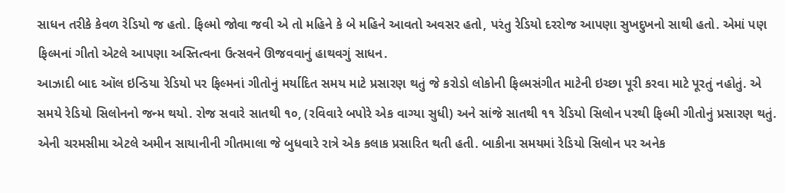સાધન તરીકે કેવળ રેડિયો જ હતો. ફિલ્મો જોવા જવી એ તો મહિને કે બે મહિને આવતો અવસર હતો, પરંતુ રેડિયો દરરોજ આપણા સુખદુખનો સાથી હતો. એમાં પણ ફિલ્મનાં ગીતો એટલે આપણા અસ્તિત્વના ઉત્સવને ઊજવવાનું હાથવગું સાધન.
આઝાદી બાદ ઑલ ઇન્ડિયા રેડિયો પર ફિલ્મનાં ગીતોનું મર્યાદિત સમય માટે પ્રસારણ થતું જે કરોડો લોકોની ફિલ્મસંગીત માટેની ઇચ્છા પૂરી કરવા માટે પૂરતું નહોતું. એ સમયે રેડિયો સિલોનનો જન્મ થયો. રોજ સવારે સાતથી ૧૦, (રવિવારે બપોરે એક વાગ્યા સુધી) અને સાંજે સાતથી ૧૧ રેડિયો સિલોન પરથી ફિલ્મી ગીતોનું પ્રસારણ થતું. એની ચરમસીમા એટલે અમીન સાયાનીની ગીતમાલા જે બુધવારે રાત્રે એક કલાક પ્રસારિત થતી હતી. બાકીના સમયમાં રેડિયો સિલોન પર અનેક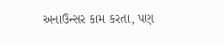અનાઉન્સર કામ કરતા, પણ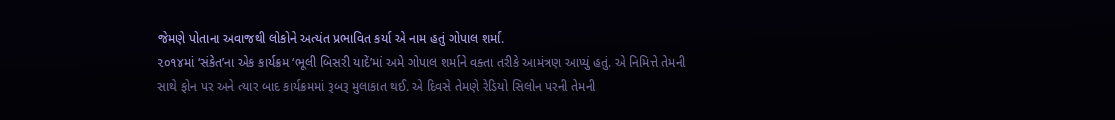જેમણે પોતાના અવાજથી લોકોને અત્યંત પ્રભાવિત કર્યા એ નામ હતું ગોપાલ શર્મા.
૨૦૧૪માં ‘સંકેત’ના એક કાર્યક્રમ ‘ભૂલી બિસરી યાદેં’માં અમે ગોપાલ શર્માને વક્તા તરીકે આમંત્રણ આપ્યું હતું. એ નિમિત્તે તેમની સાથે ફોન પર અને ત્યાર બાદ કાર્યક્રમમાં રૂબરૂ મુલાકાત થઈ. એ દિવસે તેમણે રેડિયો સિલોન પરની તેમની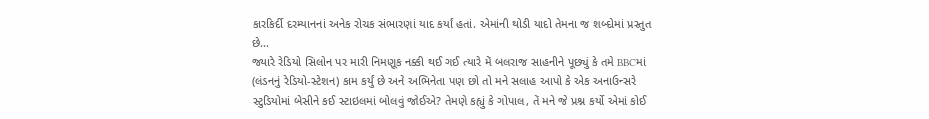કારકિર્દી દરમ્યાનનાં અનેક રોચક સંભારણાં યાદ કર્યાં હતાં. એમાંની થોડી યાદો તેમના જ શબ્દોમાં પ્રસ્તુત છે...
જ્યારે રેડિયો સિલોન પર મારી નિમણૂક નક્કી થઈ ગઈ ત્યારે મેં બલરાજ સાહનીને પૂછ્યું કે તમે BBCમાં (લંડનનું રેડિયો-સ્ટેશન) કામ કર્યું છે અને અભિનેતા પણ છો તો મને સલાહ આપો કે એક અનાઉન્સરે સ્ટુડિયોમાં બેસીને કઈ સ્ટાઇલમાં બોલવું જોઈએ? તેમણે કહ્યું કે ગોપાલ, તેં મને જે પ્રશ્ન કર્યો એમાં કોઈ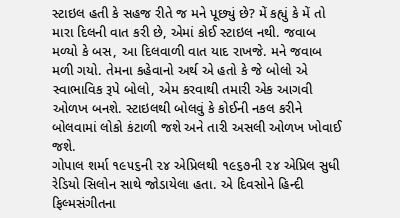સ્ટાઇલ હતી કે સહજ રીતે જ મને પૂછ્યું છે? મેં કહ્યું કે મેં તો મારા દિલની વાત કરી છે, એમાં કોઈ સ્ટાઇલ નથી. જવાબ મળ્યો કે બસ, આ દિલવાળી વાત યાદ રાખજે. મને જવાબ મળી ગયો. તેમના કહેવાનો અર્થ એ હતો કે જે બોલો એ સ્વાભાવિક રૂપે બોલો, એમ કરવાથી તમારી એક આગવી ઓળખ બનશે. સ્ટાઇલથી બોલવું કે કોઈની નકલ કરીને બોલવામાં લોકો કંટાળી જશે અને તારી અસલી ઓળખ ખોવાઈ જશે.
ગોપાલ શર્મા ૧૯૫૬ની ૨૪ એપ્રિલથી ૧૯૬૭ની ૨૪ એપ્રિલ સુધી રેડિયો સિલોન સાથે જોડાયેલા હતા. એ દિવસોને હિન્દી ફિલ્મસંગીતના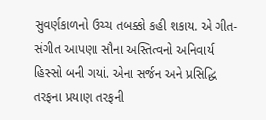સુવર્ણકાળનો ઉચ્ચ તબક્કો કહી શકાય. એ ગીત-સંગીત આપણા સૌના અસ્તિત્વનો અનિવાર્ય હિસ્સો બની ગયાં. એના સર્જન અને પ્રસિદ્ધિ તરફના પ્રયાણ તરફની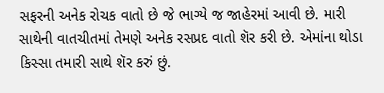સફરની અનેક રોચક વાતો છે જે ભાગ્યે જ જાહેરમાં આવી છે. મારી સાથેની વાતચીતમાં તેમણે અનેક રસપ્રદ વાતો શૅર કરી છે. એમાંના થોડા કિસ્સા તમારી સાથે શૅર કરું છું.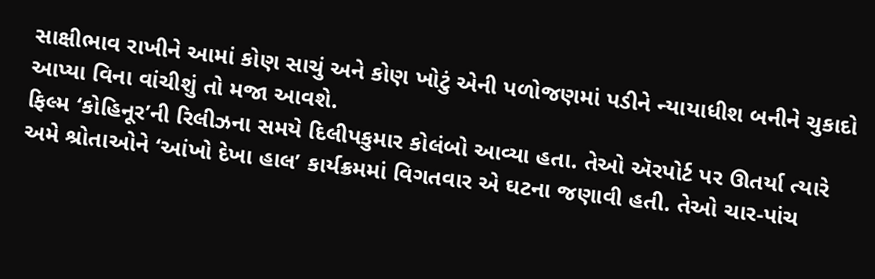સાક્ષીભાવ રાખીને આમાં કોણ સાચું અને કોણ ખોટું એની પળોજણમાં પડીને ન્યાયાધીશ બનીને ચુકાદો આપ્યા વિના વાંચીશું તો મજા આવશે.
ફિલ્મ ‘કોહિનૂર’ની રિલીઝના સમયે દિલીપકુમાર કોલંબો આવ્યા હતા. તેઓ ઍરપોર્ટ પર ઊતર્યા ત્યારે અમે શ્રોતાઓને ‘આંખો દેખા હાલ’ કાર્યક્રમમાં વિગતવાર એ ઘટના જણાવી હતી. તેઓ ચાર-પાંચ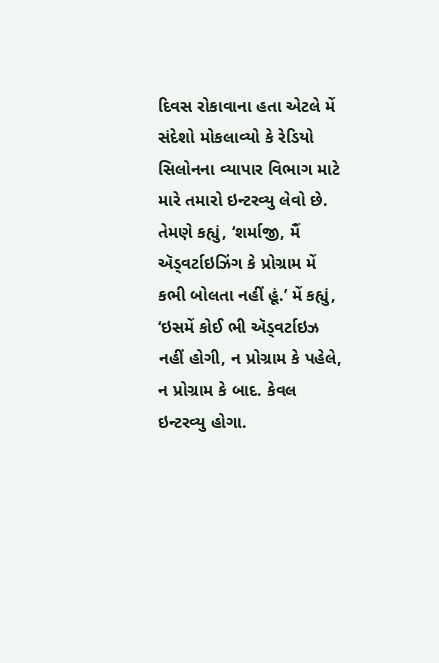દિવસ રોકાવાના હતા એટલે મેં સંદેશો મોકલાવ્યો કે રેડિયો સિલોનના વ્યાપાર વિભાગ માટે મારે તમારો ઇન્ટરવ્યુ લેવો છે. તેમણે કહ્યું, ‘શર્માજી, મૈં ઍડ્વર્ટાઇઝિંગ કે પ્રોગ્રામ મેં કભી બોલતા નહીં હૂં.’ મેં કહ્યું, ‘ઇસમેં કોઈ ભી ઍડ્વર્ટાઇઝ નહીં હોગી, ન પ્રોગ્રામ કે પહેલે, ન પ્રોગ્રામ કે બાદ. કેવલ ઇન્ટરવ્યુ હોગા.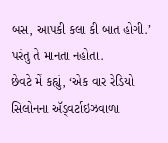બસ, આપકી કલા કી બાત હોગી.’ પરંતુ તે માનતા નહોતા.
છેવટે મેં કહ્યું, ‘એક વાર રેડિયો સિલોનના ઍડ્વર્ટાઇઝવાળા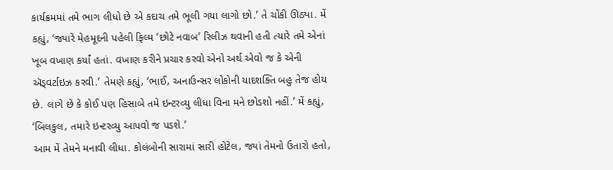કાર્યક્રમમાં તમે ભાગ લીધો છે એ કદાચ તમે ભૂલી ગયા લાગો છો.’ તે ચોંકી ઊઠ્યા. મેં કહ્યું, ‘જ્યારે મેહમૂદની પહેલી ફિલ્મ ‘છોટે નવાબ’ રિલીઝ થવાની હતી ત્યારે તમે એનાં ખૂબ વખાણ કર્યાં હતાં. વખાણ કરીને પ્રચાર કરવો એનો અર્થ એવો જ કે એની ઍડ્વર્ટાઇઝ કરવી.’ તેમણે કહ્યું, ‘ભાઈ, અનાઉન્સર લોકોની યાદશક્તિ બહુ તેજ હોય છે. લાગે છે કે કોઈ પણ હિસાબે તમે ઇન્ટરવ્યુ લીધા વિના મને છોડશો નહીં.’ મેં કહ્યું, ‘બિલકુલ, તમારે ઇન્ટરવ્યુ આપવો જ પડશે.’
આમ મેં તેમને મનાવી લીધા. કોલંબોની સારામાં સારી હોટેલ, જ્યાં તેમનો ઉતારો હતો,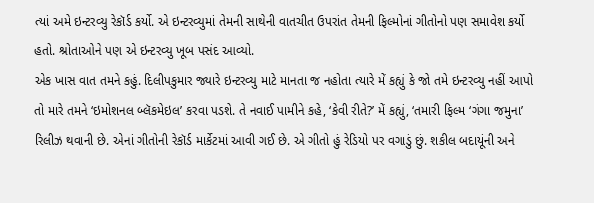ત્યાં અમે ઇન્ટરવ્યુ રેકૉર્ડ કર્યો. એ ઇન્ટરવ્યુમાં તેમની સાથેની વાતચીત ઉપરાંત તેમની ફિલ્મોનાં ગીતોનો પણ સમાવેશ કર્યો હતો. શ્રોતાઓને પણ એ ઇન્ટરવ્યુ ખૂબ પસંદ આવ્યો.
એક ખાસ વાત તમને કહું. દિલીપકુમાર જ્યારે ઇન્ટરવ્યુ માટે માનતા જ નહોતા ત્યારે મેં કહ્યું કે જો તમે ઇન્ટરવ્યુ નહીં આપો તો મારે તમને ‘ઇમોશનલ બ્લૅકમેઇલ’ કરવા પડશે. તે નવાઈ પામીને કહે, ‘કેવી રીતે?’ મેં કહ્યું, ‘તમારી ફિલ્મ ‘ગંગા જમુના’ રિલીઝ થવાની છે. એનાં ગીતોની રેકૉર્ડ માર્કેટમાં આવી ગઈ છે. એ ગીતો હું રેડિયો પર વગાડું છું. શકીલ બદાયૂંની અને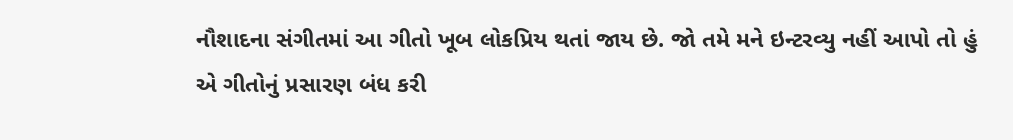નૌશાદના સંગીતમાં આ ગીતો ખૂબ લોકપ્રિય થતાં જાય છે. જો તમે મને ઇન્ટરવ્યુ નહીં આપો તો હું એ ગીતોનું પ્રસારણ બંધ કરી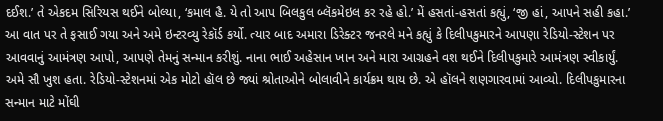દઈશ.’ તે એકદમ સિરિયસ થઈને બોલ્યા, ‘કમાલ હૈ. યે તો આપ બિલકુલ બ્લૅકમેઇલ કર રહે હો.’ મેં હસતાં-હસતાં કહ્યું, ‘જી હાં, આપને સહી કહા.’
આ વાત પર તે ફસાઈ ગયા અને અમે ઇન્ટરવ્યુ રેકૉર્ડ કર્યો. ત્યાર બાદ અમારા ડિરેક્ટર જનરલે મને કહ્યું કે દિલીપકુમારને આપણા રેડિયો-સ્ટેશન પર આવવાનું આમંત્રણ આપો, આપણે તેમનું સન્માન કરીશું. નાના ભાઈ અહેસાન ખાન અને મારા આગ્રહને વશ થઈને દિલીપકુમારે આમંત્રણ સ્વીકાર્યું. અમે સૌ ખુશ હતા. રેડિયો-સ્ટેશનમાં એક મોટો હૉલ છે જ્યાં શ્રોતાઓને બોલાવીને કાર્યક્રમ થાય છે. એ હૉલને શણગારવામાં આવ્યો. દિલીપકુમારના સન્માન માટે મોંઘી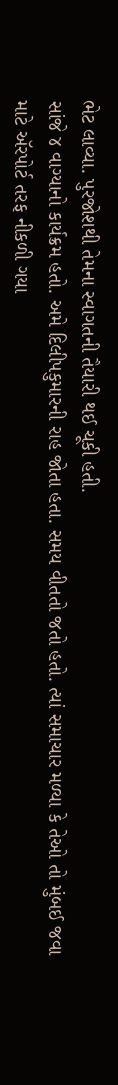ભેટ લાવ્યા. પુરજોશથી તેમના સ્વાગતની તૈયારી થઈ ચૂકી હતી.
સાંજે ૪ વાગ્યાનો કાર્યક્રમ હતો. અમે દિલીપકુમારની રાહ જોતા હતા. સમય વીતતો જતો હતો. ત્યાં સમાચાર મળ્યા કે તેઓ તો મુંબઈ જવા માટે ઍરપોર્ટ તરફ નીકળી ગયા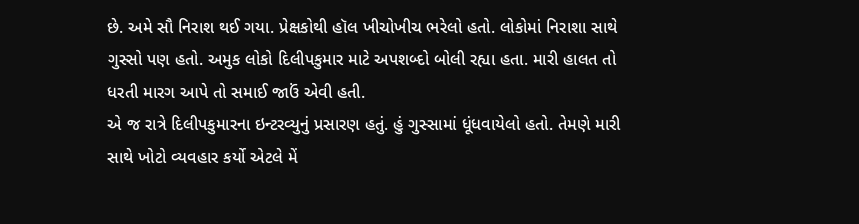છે. અમે સૌ નિરાશ થઈ ગયા. પ્રેક્ષકોથી હૉલ ખીચોખીચ ભરેલો હતો. લોકોમાં નિરાશા સાથે ગુસ્સો પણ હતો. અમુક લોકો દિલીપકુમાર માટે અપશબ્દો બોલી રહ્યા હતા. મારી હાલત તો ધરતી મારગ આપે તો સમાઈ જાઉં એવી હતી.
એ જ રાત્રે દિલીપકુમારના ઇન્ટરવ્યુનું પ્રસારણ હતું. હું ગુસ્સામાં ધૂંધવાયેલો હતો. તેમણે મારી સાથે ખોટો વ્યવહાર કર્યો એટલે મેં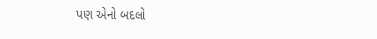પણ એનો બદલો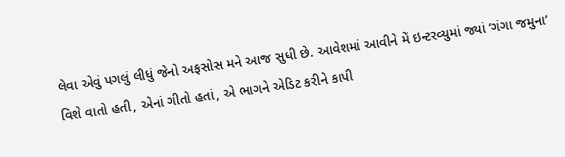લેવા એવું પગલું લીધું જેનો અફસોસ મને આજ સુધી છે. આવેશમાં આવીને મેં ઇન્ટરવ્યુમાં જ્યાં ‘ગંગા જમુના’ વિશે વાતો હતી, એનાં ગીતો હતાં, એ ભાગને એડિટ કરીને કાપી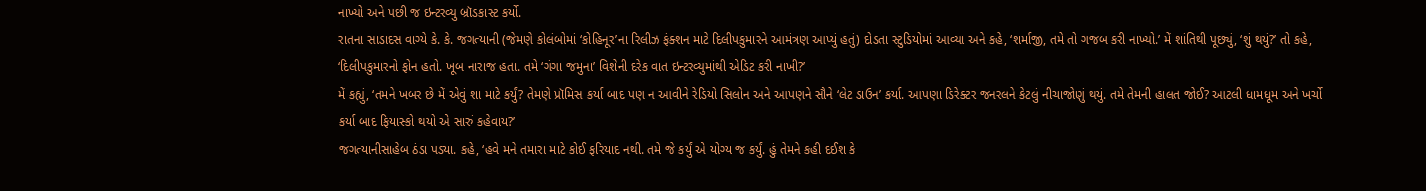નાખ્યો અને પછી જ ઇન્ટરવ્યુ બ્રૉડકાસ્ટ કર્યો.
રાતના સાડાદસ વાગ્યે કે. કે. જગત્યાની (જેમણે કોલંબોમાં ‘કોહિનૂર’ના રિલીઝ ફંક્શન માટે દિલીપકુમારને આમંત્રણ આપ્યું હતું) દોડતા સ્ટુડિયોમાં આવ્યા અને કહે, ‘શર્માજી, તમે તો ગજબ કરી નાખ્યો.’ મેં શાંતિથી પૂછ્યું, ‘શું થયું?’ તો કહે, ‘દિલીપકુમારનો ફોન હતો. ખૂબ નારાજ હતા. તમે ‘ગંગા જમુના’ વિશેની દરેક વાત ઇન્ટરવ્યુમાંથી એડિટ કરી નાખી?’
મેં કહ્યું, ‘તમને ખબર છે મેં એવું શા માટે કર્યું? તેમણે પ્રૉમિસ કર્યા બાદ પણ ન આવીને રેડિયો સિલોન અને આપણને સૌને ‘લેટ ડાઉન’ કર્યા. આપણા ડિરેક્ટર જનરલને કેટલું નીચાજોણું થયું. તમે તેમની હાલત જોઈ? આટલી ધામધૂમ અને ખર્ચો કર્યા બાદ ફિયાસ્કો થયો એ સારું કહેવાય?’
જગત્યાનીસાહેબ ઠંડા પડ્યા. કહે, ‘હવે મને તમારા માટે કોઈ ફરિયાદ નથી. તમે જે કર્યું એ યોગ્ય જ કર્યું. હું તેમને કહી દઈશ કે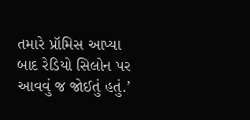તમારે પ્રૉમિસ આપ્યા બાદ રેડિયો સિલોન પર આવવું જ જોઈતું હતું.’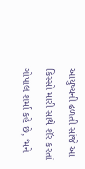આયુષ્યની ઢળતી સાંજે આ કિસ્સો મારી સાથે શૅર કરતાં ગોપાલ શર્મા કહે છે, ‘મને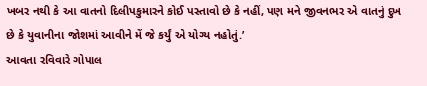ખબર નથી કે આ વાતનો દિલીપકુમારને કોઈ પસ્તાવો છે કે નહીં, પણ મને જીવનભર એ વાતનું દુખ છે કે યુવાનીના જોશમાં આવીને મેં જે કર્યું એ યોગ્ય નહોતું.’
આવતા રવિવારે ગોપાલ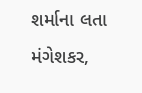શર્માના લતા મંગેશકર,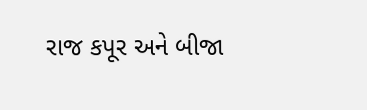રાજ કપૂર અને બીજા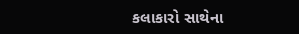કલાકારો સાથેના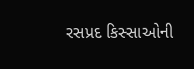રસપ્રદ કિસ્સાઓની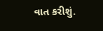વાત કરીશું.